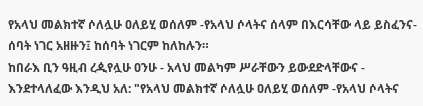የአላህ መልክተኛ ሶለሏሁ ዐለይሂ ወሰለም -የአላህ ሶላትና ሰላም በእርሳቸው ላይ ይስፈንና- ሰባት ነገር አዘዙን፤ ከሰባት ነገርም ከለከሉን።
ከበራእ ቢን ዓዚብ ረዺየሏሁ ዐንሁ - አላህ መልካም ሥራቸውን ይውደድላቸውና - እንደተላለፈው እንዲህ አለ: "የአላህ መልክተኛ ሶለሏሁ ዐለይሂ ወሰለም -የአላህ ሶላትና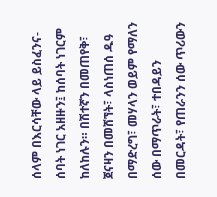ሰላም በእርሳቸው ላይ ይስፈንና- ሰባት ነገር አዘዙን፤ ከሰባት ነገርም ከለከሉን። በሽተኛን በመጠየቅ፣ ጀናዛን በመሸኘት፣ ላስነጠሰ ዱዓ በማድረግ፣ መሃላን ወይም የማለን ሰው በማጥራት፣ ተበዳይን በመርዳት፣ የጠራንን ሰው ጥሪውን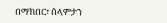በማክበር፣ ሰላምታን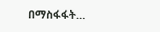በማስፋፋት…